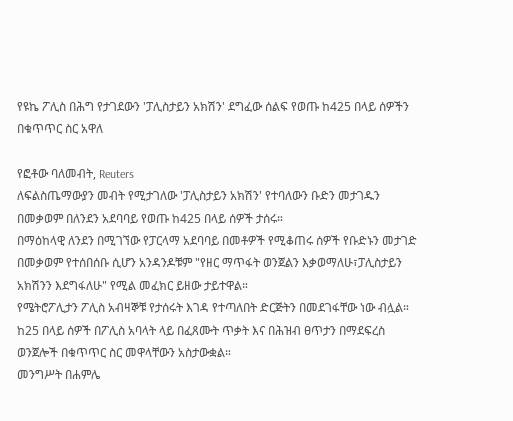የዩኬ ፖሊስ በሕግ የታገደውን 'ፓሊስታይን አክሽን' ደግፈው ሰልፍ የወጡ ከ425 በላይ ሰዎችን በቁጥጥር ስር አዋለ

የፎቶው ባለመብት, Reuters
ለፍልስጤማውያን መብት የሚታገለው 'ፓሊስታይን አክሽን' የተባለውን ቡድን መታገዱን በመቃወም በለንደን አደባባይ የወጡ ከ425 በላይ ሰዎች ታሰሩ።
በማዕከላዊ ለንደን በሚገኘው የፓርላማ አደባባይ በመቶዎች የሚቆጠሩ ሰዎች የቡድኑን መታገድ በመቃወም የተሰበሰቡ ሲሆን አንዳንዶቹም "የዘር ማጥፋት ወንጀልን እቃወማለሁ፣ፓሊስታይን አክሽንን እደግፋለሁ" የሚል መፈክር ይዘው ታይተዋል።
የሜትሮፖሊታን ፖሊስ አብዛኞቹ የታሰሩት እገዳ የተጣለበት ድርጅትን በመደገፋቸው ነው ብሏል።
ከ25 በላይ ሰዎች በፖሊስ አባላት ላይ በፈጸሙት ጥቃት እና በሕዝብ ፀጥታን በማደፍረስ ወንጀሎች በቁጥጥር ስር መዋላቸውን አስታውቋል።
መንግሥት በሐምሌ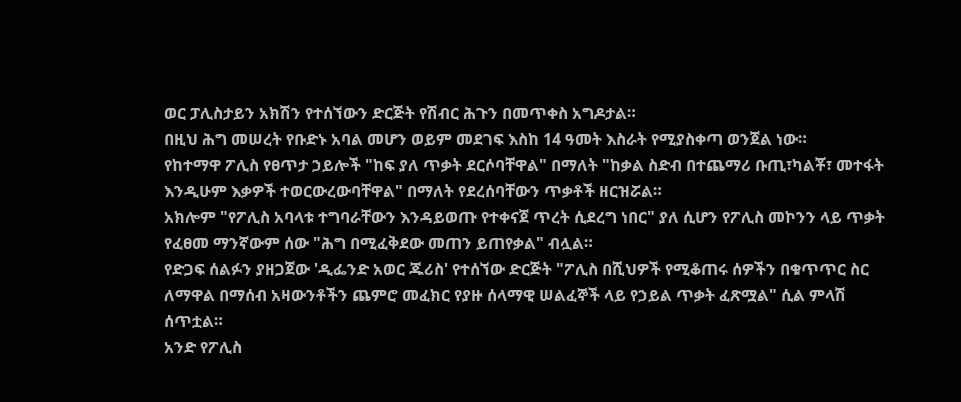ወር ፓሊስታይን አክሽን የተሰኘውን ድርጅት የሽብር ሕጉን በመጥቀስ አግዶታል።
በዚህ ሕግ መሠረት የቡድኑ አባል መሆን ወይም መደገፍ እስከ 14 ዓመት እስራት የሚያስቀጣ ወንጀል ነው።
የከተማዋ ፖሊስ የፀጥታ ኃይሎች "ከፍ ያለ ጥቃት ደርሶባቸዋል" በማለት "ከቃል ስድብ በተጨማሪ ቡጢ፣ካልቾ፣ መተፋት እንዲሁም እቃዎች ተወርውረውባቸዋል" በማለት የደረሰባቸውን ጥቃቶች ዘርዝሯል።
አክሎም "የፖሊስ አባላቱ ተግባራቸውን እንዳይወጡ የተቀናጀ ጥረት ሲደረግ ነበር" ያለ ሲሆን የፖሊስ መኮንን ላይ ጥቃት የፈፀመ ማንኛውም ሰው "ሕግ በሚፈቅደው መጠን ይጠየቃል" ብሏል።
የድጋፍ ሰልፉን ያዘጋጀው 'ዲፌንድ አወር ጁሪስ' የተሰኘው ድርጅት "ፖሊስ በሺህዎች የሚቆጠሩ ሰዎችን በቁጥጥር ስር ለማዋል በማሰብ አዛውንቶችን ጨምሮ መፈክር የያዙ ሰላማዊ ሠልፈኞች ላይ የኃይል ጥቃት ፈጽሟል" ሲል ምላሽ ሰጥቷል።
አንድ የፖሊስ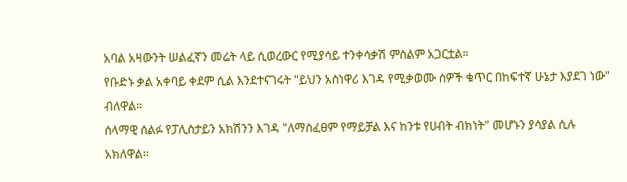አባል አዛውንት ሠልፈኛን መሬት ላይ ሲወረውር የሚያሳይ ተንቀሳቃሽ ምስልም አጋርቷል።
የቡድኑ ቃል አቀባይ ቀደም ሲል እንደተናገሩት "ይህን አስነዋሪ እገዳ የሚቃወሙ ሰዎች ቁጥር በከፍተኛ ሁኔታ እያደገ ነው" ብለዋል።
ሰላማዊ ሰልፉ የፓሊስታይን አክሽንን እገዳ "ለማስፈፀም የማይቻል እና ከንቱ የሀብት ብክነት" መሆኑን ያሳያል ሲሉ አክለዋል።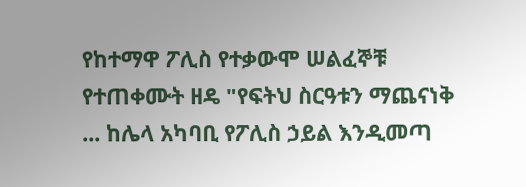የከተማዋ ፖሊስ የተቃውሞ ሠልፈኞቹ የተጠቀሙት ዘዴ "የፍትህ ስርዓቱን ማጨናነቅ ... ከሌላ አካባቢ የፖሊስ ኃይል እንዲመጣ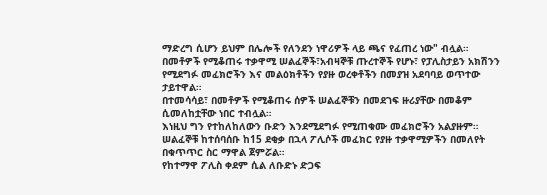ማድረግ ሲሆን ይህም በሌሎች የለንደን ነዋሪዎች ላይ ጫና የፈጠረ ነው" ብሏል።
በመቶዎች የሚቆጠሩ ተቃዋሚ ሠልፈኞች፣አብዛኞቹ ጡረተኞች የሆኑ፣ የፓሊስታይን አክሽንን የሚደግፉ መፈክሮችን እና መልዕክቶችን የያዙ ወረቀቶችን በመያዝ አደባባይ ወጥተው ታይተዋል።
በተመሳሳይ፣ በመቶዎች የሚቆጠሩ ሰዎች ሠልፈኞቹን በመደገፍ ዙሪያቸው በመቆም ሲመለከቷቸው ነበር ተብሏል።
እነዚህ ግን የተከለከለውን ቡድን እንደሚደግፉ የሚጠቁሙ መፈክሮችን አልያዙም።
ሠልፈኞቹ ከተሰባሰቡ ከ15 ደቂቃ በኋላ ፖሊሶች መፈክር የያዙ ተቃዋሚዎችን በመለየት በቁጥጥር ስር ማዋል ጀምሯል።
የከተማዋ ፖሊስ ቀደም ሲል ለቡድኑ ድጋፍ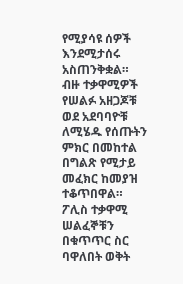የሚያሳዩ ሰዎች እንደሚታሰሩ አስጠንቅቋል።
ብዙ ተቃዋሚዎች የሠልፉ አዘጋጆቹ ወደ አደባባዮቹ ለሚሄዱ የሰጡትን ምክር በመከተል በግልጽ የሚታይ መፈክር ከመያዝ ተቆጥበዋል።
ፖሊስ ተቃዋሚ ሠልፈኞቹን በቁጥጥር ስር ባዋለበት ወቅት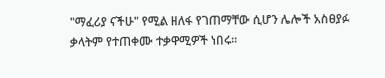"ማፈሪያ ናችሁ" የሚል ዘለፋ የገጠማቸው ሲሆን ሌሎች አስፀያፉ ቃላትም የተጠቀሙ ተቃዋሚዎች ነበሩ።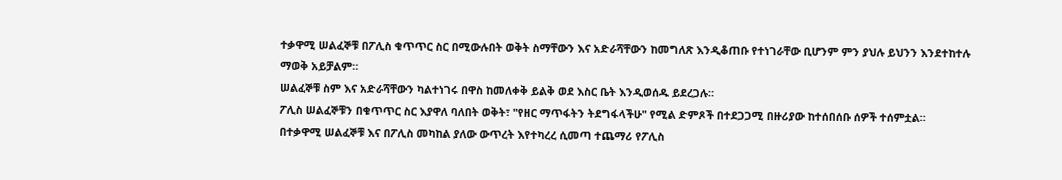ተቃዋሚ ሠልፈኞቹ በፖሊስ ቁጥጥር ስር በሚውሉበት ወቅት ስማቸውን እና አድራሻቸውን ከመግለጽ እንዲቆጠቡ የተነገራቸው ቢሆንም ምን ያህሉ ይህንን እንደተከተሉ ማወቅ አይቻልም።
ሠልፈኞቹ ስም እና አድራሻቸውን ካልተነገሩ በዋስ ከመለቀቅ ይልቅ ወደ እስር ቤት እንዲወሰዱ ይደረጋሉ።
ፖሊስ ሠልፈኞቹን በቁጥጥር ስር እያዋለ ባለበት ወቅት፣ "የዘር ማጥፋትን ትደግፋላችሁ" የሚል ድምጾች በተደጋጋሚ በዙሪያው ከተሰበሰቡ ሰዎች ተሰምቷል።
በተቃዋሚ ሠልፈኞቹ እና በፖሊስ መካከል ያለው ውጥረት እየተካረረ ሲመጣ ተጨማሪ የፖሊስ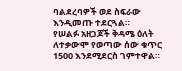ባልደረባዎች ወደ ስፍራው እንዲመጡ ተደርጓል።
የሠልፉ አዘጋጆች ቅዳሜ ዕለት ለተቃውሞ የወጣው ሰው ቁጥር 1500 እንደሚደርስ ገምተዋል።